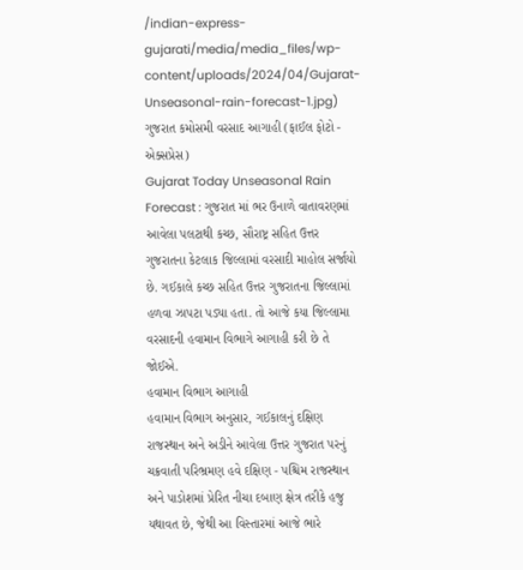/indian-express-gujarati/media/media_files/wp-content/uploads/2024/04/Gujarat-Unseasonal-rain-forecast-1.jpg)
ગુજરાત કમોસમી વરસાદ આગાહી (ફાઈલ ફોટો - એક્સપ્રેસ)
Gujarat Today Unseasonal Rain Forecast : ગુજરાત માં ભર ઉનાળે વાતાવરણમાં આવેલા પલટાથી કચ્છ, સૌરાષ્ટ્ર સહિત ઉત્તર ગુજરાતના કેટલાક જિલ્લામાં વરસાદી માહોલ સર્જાયો છે. ગઈકાલે કચ્છ સહિત ઉત્તર ગુજરાતના જિલ્લામાં હળવા ઝાપટા પડ્યા હતા. તો આજે કયા જિલ્લામા વરસાદની હવામાન વિભાગે આગાહી કરી છે તે જોઈએ.
હવામાન વિભાગ આગાહી
હવામાન વિભાગ અનુસાર, ગઈકાલનું દક્ષિણ રાજસ્થાન અને અડીને આવેલા ઉત્તર ગુજરાત પરનું ચક્રવાતી પરિભ્રમણ હવે દક્ષિણ - પશ્ચિમ રાજસ્થાન અને પાડોશમાં પ્રેરિત નીચા દબાણ ક્ષેત્ર તરીકે હજુ યથાવત છે, જેથી આ વિસ્તારમાં આજે ભારે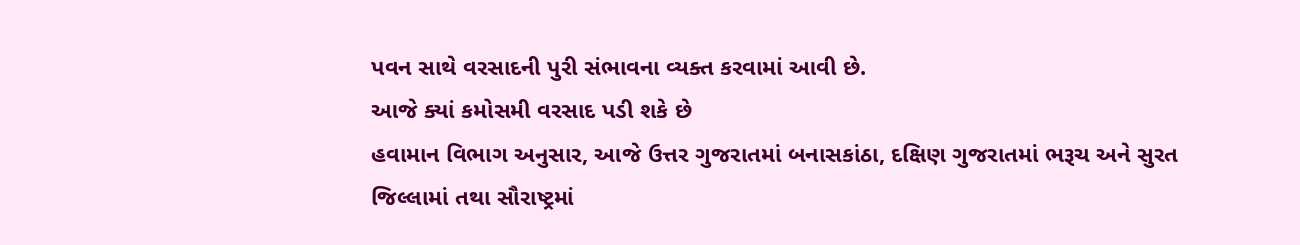પવન સાથે વરસાદની પુરી સંભાવના વ્યક્ત કરવામાં આવી છે.
આજે ક્યાં કમોસમી વરસાદ પડી શકે છે
હવામાન વિભાગ અનુસાર, આજે ઉત્તર ગુજરાતમાં બનાસકાંઠા, દક્ષિણ ગુજરાતમાં ભરૂચ અને સુરત જિલ્લામાં તથા સૌરાષ્ટ્રમાં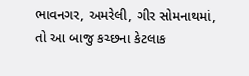ભાવનગર, અમરેલી, ગીર સોમનાથમાં, તો આ બાજુ કચ્છના કેટલાક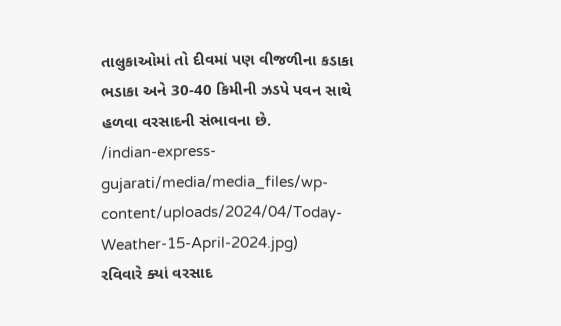તાલુકાઓમાં તો દીવમાં પણ વીજળીના કડાકા ભડાકા અને 30-40 કિમીની ઝડપે પવન સાથે હળવા વરસાદની સંભાવના છે.
/indian-express-gujarati/media/media_files/wp-content/uploads/2024/04/Today-Weather-15-April-2024.jpg)
રવિવારે ક્યાં વરસાદ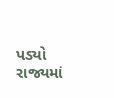પડ્યો
રાજ્યમાં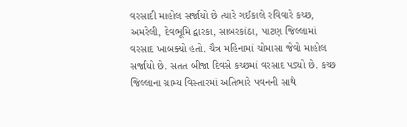વરસાદી માહોલ સર્જાયો છે ત્યારે ગઈકાલે રવિવારે કચ્છ, અમરેલી, દેવભૂમિ દ્વારકા, સાબરકાંઠા, પાટણ જિલ્લામાં વરસાદ ખાબક્યો હતો. ચૈત્ર મહિનામાં ચોમાસા જેવો માહોલ સર્જાયો છે. સતત બીજા દિવસે કચ્છમાં વરસાદ પડ્યો છે. કચ્છ જિલ્લાના ગ્રામ્ય વિસ્તારમાં અતિભારે પવનની સાથે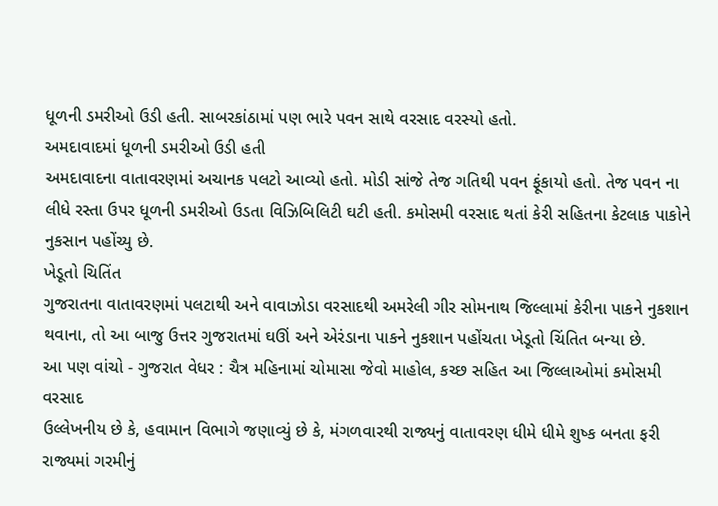ધૂળની ડમરીઓ ઉડી હતી. સાબરકાંઠામાં પણ ભારે પવન સાથે વરસાદ વરસ્યો હતો.
અમદાવાદમાં ધૂળની ડમરીઓ ઉડી હતી
અમદાવાદના વાતાવરણમાં અચાનક પલટો આવ્યો હતો. મોડી સાંજે તેજ ગતિથી પવન ફૂંકાયો હતો. તેજ પવન ના લીધે રસ્તા ઉપર ધૂળની ડમરીઓ ઉડતા વિઝિબિલિટી ઘટી હતી. કમોસમી વરસાદ થતાં કેરી સહિતના કેટલાક પાકોને નુકસાન પહોંચ્યુ છે.
ખેડૂતો ચિતિંત
ગુજરાતના વાતાવરણમાં પલટાથી અને વાવાઝોડા વરસાદથી અમરેલી ગીર સોમનાથ જિલ્લામાં કેરીના પાકને નુકશાન થવાના, તો આ બાજુ ઉત્તર ગુજરાતમાં ઘઊં અને એરંડાના પાકને નુકશાન પહોંચતા ખેડૂતો ચિંતિત બન્યા છે.
આ પણ વાંચો - ગુજરાત વેધર : ચૈત્ર મહિનામાં ચોમાસા જેવો માહોલ, કચ્છ સહિત આ જિલ્લાઓમાં કમોસમી વરસાદ
ઉલ્લેખનીય છે કે, હવામાન વિભાગે જણાવ્યું છે કે, મંગળવારથી રાજ્યનું વાતાવરણ ધીમે ધીમે શુષ્ક બનતા ફરી રાજ્યમાં ગરમીનું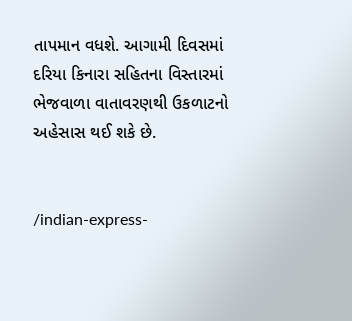તાપમાન વધશે. આગામી દિવસમાં દરિયા કિનારા સહિતના વિસ્તારમાં ભેજવાળા વાતાવરણથી ઉકળાટનો અહેસાસ થઈ શકે છે.


/indian-express-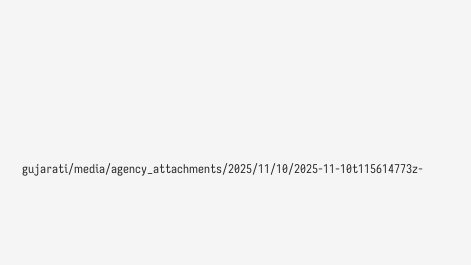gujarati/media/agency_attachments/2025/11/10/2025-11-10t115614773z-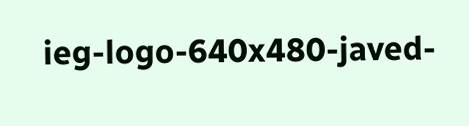ieg-logo-640x480-javed-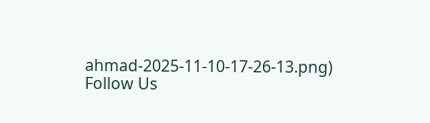ahmad-2025-11-10-17-26-13.png)
Follow Us